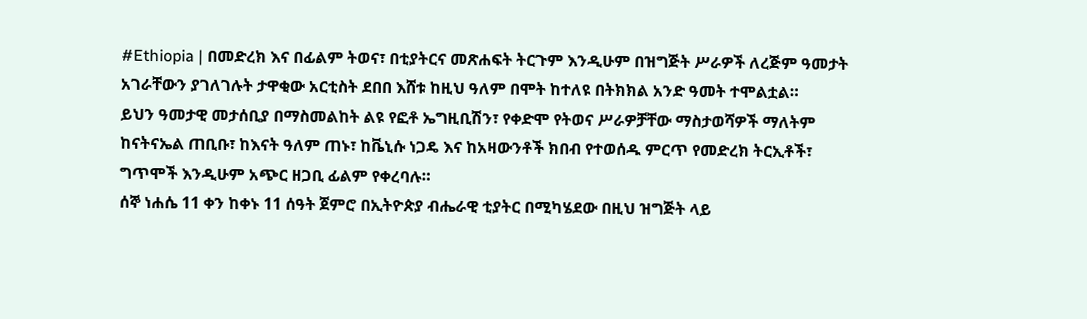#Ethiopia | በመድረክ እና በፊልም ትወና፣ በቲያትርና መጽሐፍት ትርጉም እንዲሁም በዝግጅት ሥራዎች ለረጅም ዓመታት አገራቸውን ያገለገሉት ታዋቂው አርቲስት ደበበ እሸቱ ከዚህ ዓለም በሞት ከተለዩ በትክክል አንድ ዓመት ተሞልቷል።
ይህን ዓመታዊ መታሰቢያ በማስመልከት ልዩ የፎቶ ኤግዚቢሽን፣ የቀድሞ የትወና ሥራዎቻቸው ማስታወሻዎች ማለትም ከናትናኤል ጠቢቡ፣ ከእናት ዓለም ጠኑ፣ ከቬኒሱ ነጋዴ እና ከአዛውንቶች ክበብ የተወሰዱ ምርጥ የመድረክ ትርኢቶች፣ ግጥሞች እንዲሁም አጭር ዘጋቢ ፊልም የቀረባሉ።
ሰኞ ነሐሴ 11 ቀን ከቀኑ 11 ሰዓት ጀምሮ በኢትዮጵያ ብሔራዊ ቲያትር በሚካሄደው በዚህ ዝግጅት ላይ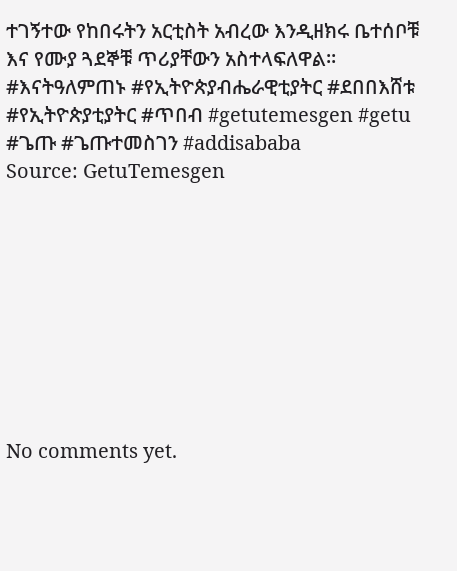ተገኝተው የከበሩትን አርቲስት አብረው እንዲዘክሩ ቤተሰቦቹ እና የሙያ ጓደኞቹ ጥሪያቸውን አስተላፍለዋል።
#እናትዓለምጠኑ #የኢትዮጵያብሔራዊቲያትር #ደበበእሸቱ #የኢትዮጵያቲያትር #ጥበብ #getutemesgen #getu #ጌጡ #ጌጡተመስገን #addisababa
Source: GetuTemesgen









No comments yet.